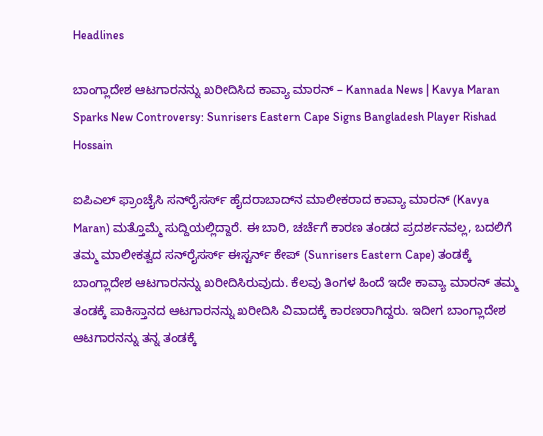Headlines

ಬಾಂಗ್ಲಾದೇಶ ಆಟಗಾರನನ್ನು ಖರೀದಿಸಿದ ಕಾವ್ಯಾ ಮಾರನ್ – Kannada News | Kavya Maran Sparks New Controversy: Sunrisers Eastern Cape Signs Bangladesh Player Rishad Hossain

ಐಪಿಎಲ್ ಫ್ರಾಂಚೈಸಿ ಸನ್‌ರೈಸರ್ಸ್ ಹೈದರಾಬಾದ್‌ನ ಮಾಲೀಕರಾದ ಕಾವ್ಯಾ ಮಾರನ್ (Kavya Maran) ಮತ್ತೊಮ್ಮೆ ಸುದ್ದಿಯಲ್ಲಿದ್ದಾರೆ. ಈ ಬಾರಿ, ಚರ್ಚೆಗೆ ಕಾರಣ ತಂಡದ ಪ್ರದರ್ಶನವಲ್ಲ, ಬದಲಿಗೆ ತಮ್ಮ ಮಾಲೀಕತ್ವದ ಸನ್‌ರೈಸರ್ಸ್ ಈಸ್ಟರ್ನ್ ಕೇಪ್ (Sunrisers Eastern Cape) ತಂಡಕ್ಕೆ ಬಾಂಗ್ಲಾದೇಶ ಆಟಗಾರನನ್ನು ಖರೀದಿಸಿರುವುದು. ಕೆಲವು ತಿಂಗಳ ಹಿಂದೆ ಇದೇ ಕಾವ್ಯಾ ಮಾರನ್ ತಮ್ಮ ತಂಡಕ್ಕೆ ಪಾಕಿಸ್ತಾನದ ಆಟಗಾರನನ್ನು ಖರೀದಿಸಿ ವಿವಾದಕ್ಕೆ ಕಾರಣರಾಗಿದ್ದರು. ಇದೀಗ ಬಾಂಗ್ಲಾದೇಶ ಆಟಗಾರನನ್ನು ತನ್ನ ತಂಡಕ್ಕೆ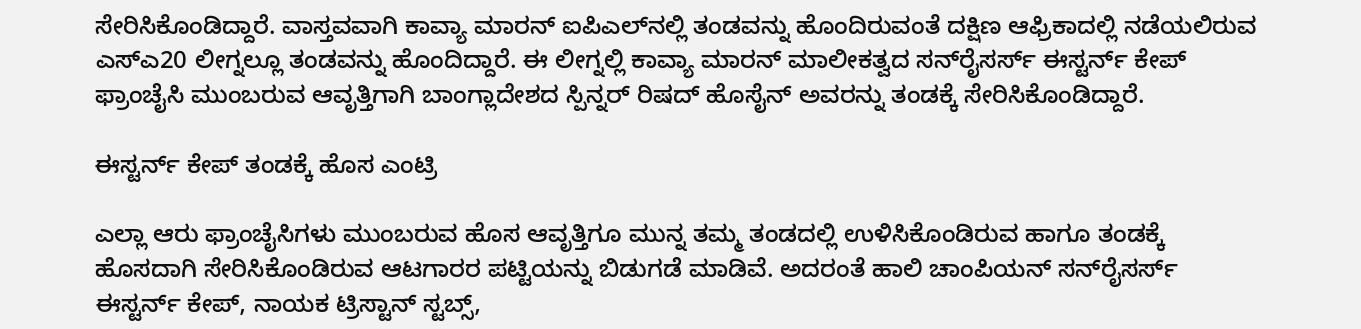ಸೇರಿಸಿಕೊಂಡಿದ್ದಾರೆ. ವಾಸ್ತವವಾಗಿ ಕಾವ್ಯಾ ಮಾರನ್ ಐಪಿಎಲ್‌ನಲ್ಲಿ ತಂಡವನ್ನು ಹೊಂದಿರುವಂತೆ ದಕ್ಷಿಣ ಆಫ್ರಿಕಾದಲ್ಲಿ ನಡೆಯಲಿರುವ ಎಸ್ಎ20 ಲೀಗ್ನಲ್ಲೂ ತಂಡವನ್ನು ಹೊಂದಿದ್ದಾರೆ. ಈ ಲೀಗ್ನಲ್ಲಿ ಕಾವ್ಯಾ ಮಾರನ್ ಮಾಲೀಕತ್ವದ ಸನ್‌ರೈಸರ್ಸ್ ಈಸ್ಟರ್ನ್ ಕೇಪ್ ಫ್ರಾಂಚೈಸಿ ಮುಂಬರುವ ಆವೃತ್ತಿಗಾಗಿ ಬಾಂಗ್ಲಾದೇಶದ ಸ್ಪಿನ್ನರ್ ರಿಷದ್ ಹೊಸೈನ್ ಅವರನ್ನು ತಂಡಕ್ಕೆ ಸೇರಿಸಿಕೊಂಡಿದ್ದಾರೆ.

ಈಸ್ಟರ್ನ್ ಕೇಪ್ ತಂಡಕ್ಕೆ ಹೊಸ ಎಂಟ್ರಿ

ಎಲ್ಲಾ ಆರು ಫ್ರಾಂಚೈಸಿಗಳು ಮುಂಬರುವ ಹೊಸ ಆವೃತ್ತಿಗೂ ಮುನ್ನ ತಮ್ಮ ತಂಡದಲ್ಲಿ ಉಳಿಸಿಕೊಂಡಿರುವ ಹಾಗೂ ತಂಡಕ್ಕೆ ಹೊಸದಾಗಿ ಸೇರಿಸಿಕೊಂಡಿರುವ ಆಟಗಾರರ ಪಟ್ಟಿಯನ್ನು ಬಿಡುಗಡೆ ಮಾಡಿವೆ. ಅದರಂತೆ ಹಾಲಿ ಚಾಂಪಿಯನ್ ಸನ್‌ರೈಸರ್ಸ್ ಈಸ್ಟರ್ನ್ ಕೇಪ್, ನಾಯಕ ಟ್ರಿಸ್ಟಾನ್ ಸ್ಟಬ್ಸ್,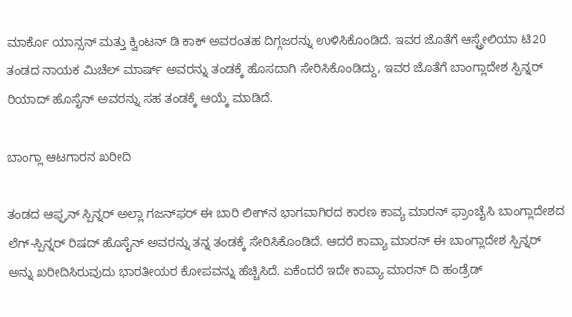ಮಾರ್ಕೊ ಯಾನ್ಸನ್ ಮತ್ತು ಕ್ವಿಂಟನ್ ಡಿ ಕಾಕ್ ಅವರಂತಹ ದಿಗ್ಗಜರನ್ನು ಉಳಿಸಿಕೊಂಡಿದೆ. ಇವರ ಜೊತೆಗೆ ಆಸ್ಟ್ರೇಲಿಯಾ ಟಿ20 ತಂಡದ ನಾಯಕ ಮಿಚೆಲ್ ಮಾರ್ಷ್ ಅವರನ್ನು ತಂಡಕ್ಕೆ ಹೊಸದಾಗಿ ಸೇರಿಸಿಕೊಂಡಿದ್ದು, ಇವರ ಜೊತೆಗೆ ಬಾಂಗ್ಲಾದೇಶ ಸ್ಪಿನ್ನರ್ ರಿಯಾದ್ ಹೊಸೈನ್ ಅವರನ್ನು ಸಹ ತಂಡಕ್ಕೆ ಆಯ್ಕೆ ಮಾಡಿದೆ.

ಬಾಂಗ್ಲಾ ಆಟಗಾರನ ಖರೀದಿ

ತಂಡದ ಆಫ್ಘನ್ ಸ್ಪಿನ್ನರ್ ಅಲ್ಲಾ ಗಜನ್‌ಫರ್ ಈ ಬಾರಿ ಲೀಗ್‌ನ ಭಾಗವಾಗಿರದ ಕಾರಣ ಕಾವ್ಯ ಮಾರನ್ ಫ್ರಾಂಚೈಸಿ ಬಾಂಗ್ಲಾದೇಶದ ಲೆಗ್-ಸ್ಪಿನ್ನರ್ ರಿಷದ್ ಹೊಸೈನ್ ಅವರನ್ನು ತನ್ನ ತಂಡಕ್ಕೆ ಸೇರಿಸಿಕೊಂಡಿದೆ. ಆದರೆ ಕಾವ್ಯಾ ಮಾರನ್ ಈ ಬಾಂಗ್ಲಾದೇಶ ಸ್ಪಿನ್ನರ್ ಅನ್ನು ಖರೀದಿಸಿರುವುದು ಭಾರತೀಯರ ಕೋಪವನ್ನು ಹೆಚ್ಚಿಸಿದೆ. ಏಕೆಂದರೆ ಇದೇ ಕಾವ್ಯಾ ಮಾರನ್ ದಿ ಹಂಡ್ರೆಡ್‌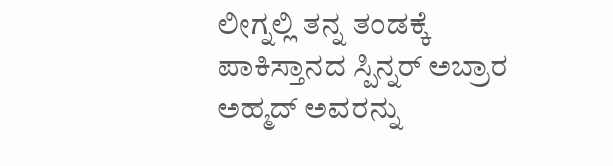ಲೀಗ್ನಲ್ಲಿ ತನ್ನ ತಂಡಕ್ಕೆ ಪಾಕಿಸ್ತಾನದ ಸ್ಪಿನ್ನರ್ ಅಬ್ರಾರ ಅಹ್ಮದ್ ಅವರನ್ನು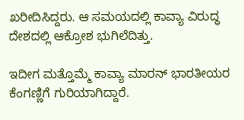ಖರೀದಿಸಿದ್ದರು. ಆ ಸಮಯದಲ್ಲಿ ಕಾವ್ಯಾ ವಿರುದ್ಧ ದೇಶದಲ್ಲಿ ಆಕ್ರೋಶ ಭುಗಿಲೆದಿತ್ತು.

ಇದೀಗ ಮತ್ತೊಮ್ಮೆ ಕಾವ್ಯಾ ಮಾರನ್ ಭಾರತೀಯರ ಕೆಂಗಣ್ಣಿಗೆ ಗುರಿಯಾಗಿದ್ದಾರೆ.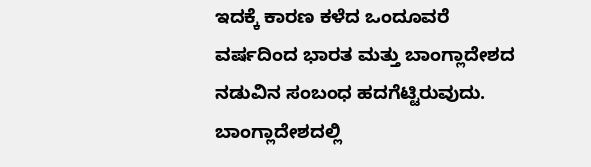ಇದಕ್ಕೆ ಕಾರಣ ಕಳೆದ ಒಂದೂವರೆ ವರ್ಷದಿಂದ ಭಾರತ ಮತ್ತು ಬಾಂಗ್ಲಾದೇಶದ ನಡುವಿನ ಸಂಬಂಧ ಹದಗೆಟ್ಟಿರುವುದು. ಬಾಂಗ್ಲಾದೇಶದಲ್ಲಿ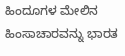ಹಿಂದೂಗಳ ಮೇಲಿನ ಹಿಂಸಾಚಾರವನ್ನು ಭಾರತ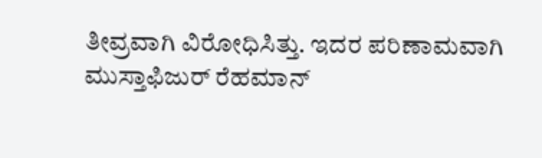ತೀವ್ರವಾಗಿ ವಿರೋಧಿಸಿತ್ತು. ಇದರ ಪರಿಣಾಮವಾಗಿ ಮುಸ್ತಾಫಿಜುರ್ ರೆಹಮಾನ್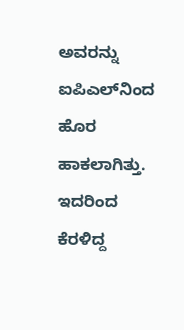ಅವರನ್ನು ಐಪಿಎಲ್‌ನಿಂದ ಹೊರ ಹಾಕಲಾಗಿತ್ತು. ಇದರಿಂದ ಕೆರಳಿದ್ದ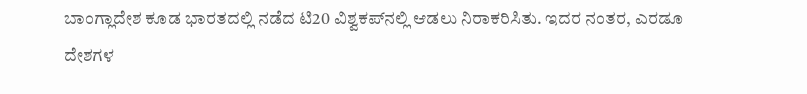ಬಾಂಗ್ಲಾದೇಶ ಕೂಡ ಭಾರತದಲ್ಲಿ ನಡೆದ ಟಿ20 ವಿಶ್ವಕಪ್‌ನಲ್ಲಿ ಆಡಲು ನಿರಾಕರಿಸಿತು. ಇದರ ನಂತರ, ಎರಡೂ ದೇಶಗಳ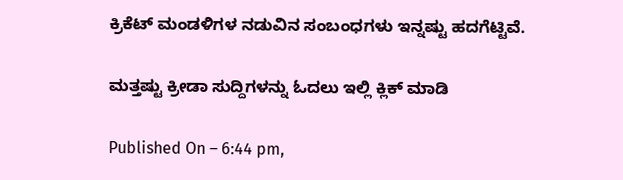ಕ್ರಿಕೆಟ್ ಮಂಡಳಿಗಳ ನಡುವಿನ ಸಂಬಂಧಗಳು ಇನ್ನಷ್ಟು ಹದಗೆಟ್ಟಿವೆ.

ಮತ್ತಷ್ಟು ಕ್ರೀಡಾ ಸುದ್ದಿಗಳನ್ನು ಓದಲು ಇಲ್ಲಿ ಕ್ಲಿಕ್ ಮಾಡಿ

Published On – 6:44 pm,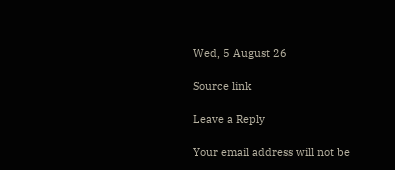Wed, 5 August 26

Source link

Leave a Reply

Your email address will not be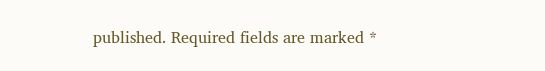published. Required fields are marked *